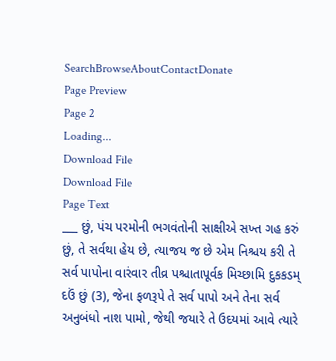SearchBrowseAboutContactDonate
Page Preview
Page 2
Loading...
Download File
Download File
Page Text
___ છું, પંચ પરમોની ભગવંતોની સાક્ષીએ સખ્ત ગહ કરું છું, તે સર્વથા હેય છે, ત્યાજય જ છે એમ નિશ્ચય કરી તે સર્વ પાપોના વારંવાર તીવ્ર પશ્ચાતાપૂર્વક મિચ્છામિ દુકકડમ્ દઉં છું (3), જેના ફળરૂપે તે સર્વ પાપો અને તેના સર્વ અનુબંધો નાશ પામો, જેથી જયારે તે ઉદયમાં આવે ત્યારે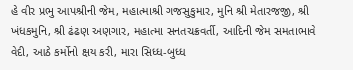હે વીર પ્રભુ આપશ્રીની જેમ, મહાત્માશ્રી ગજસુકુમાર, મુનિ શ્રી મેતારજજી, શ્રી ખંધકમુનિ, શ્રી ઢંઢણ અણગાર, મહાત્મા સનતચક્રવર્તી, આદિની જેમ સમતાભાવે વેદી, આઠે કર્મોનો ક્ષય કરી, મારા સિધ્ધ-બુધ્ધ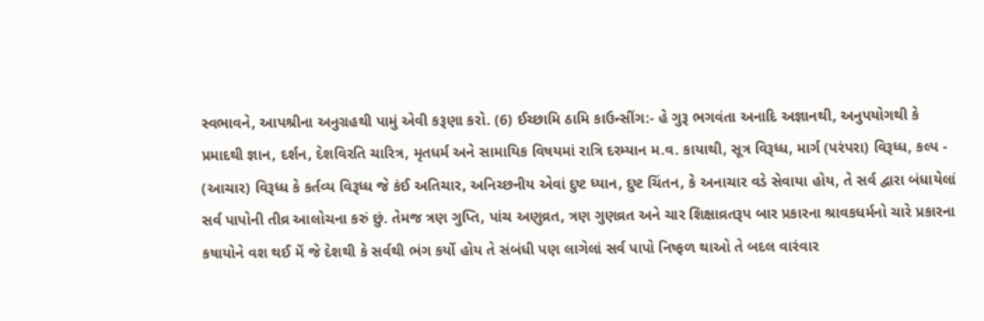સ્વભાવને, આપશ્રીના અનુગ્રહથી પામું એવી કરૂણા કરો. (6) ઈચ્છામિ ઠામિ કાઉન્સીંગ:- હે ગુરૂ ભગવંતા અનાદિ અજ્ઞાનથી, અનુપયોગથી કે પ્રમાદથી જ્ઞાન, દર્શન, દેશવિરતિ ચારિત્ર, મૃતધર્મ અને સામાયિક વિષયમાં રાત્રિ દરમ્યાન મ.વ. કાયાથી, સૂત્ર વિરૂધ્ધ, માર્ગ (પરંપરા) વિરૂધ્ધ, કલ્પ - (આચાર) વિરૂધ્ધ કે કર્તવ્ય વિરૂધ્ધ જે કંઈ અતિચાર, અનિચ્છનીય એવાં દુષ્ટ ધ્યાન, દુષ્ટ ચિંતન, કે અનાચાર વડે સેવાયા હોય, તે સર્વ દ્વારા બંધાયેલાં સર્વ પાપોની તીવ્ર આલોચના કરું છું. તેમજ ત્રણ ગુપ્તિ, પાંચ અણુવ્રત, ત્રણ ગુણવ્રત અને ચાર શિક્ષાવ્રતરૂપ બાર પ્રકારના શ્રાવકધર્મનો ચારે પ્રકારના કષાયોને વશ થઈ મેં જે દેશથી કે સર્વથી ભંગ કર્યો હોય તે સંબંધી પણ લાગેલાં સર્વ પાપો નિષ્ફળ થાઓ તે બદલ વારંવાર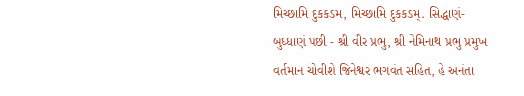મિચ્છામિ દુકકડમ, મિચ્છામિ દુકકડમ્. સિદ્ધાણં-બુધ્ધાણં પછી - શ્રી વીર પ્રભુ, શ્રી નેમિનાથ પ્રભુ પ્રમુખ વર્તમાન ચોવીશે જિનેશ્વર ભગવંત સહિત, હે અનંતા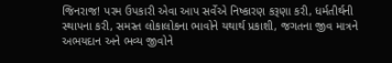જિનરાજ! પરમ ઉપકારી એવા આપ સર્વેએ નિષ્કારણ કરૂણા કરી, ધર્મતીર્થની સ્થાપના કરી, સમસ્ત લોકાલોકના ભાવોને યથાર્થ પ્રકાશી, જગતના જીવ માત્રને અભયદાન અને ભવ્ય જીવોને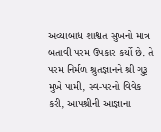અવ્યાબાધ શાશ્વત સુખનો માત્ર બતાવી પરમ ઉપકાર કર્યો છે. તે પરમ નિર્મળ શ્રુતજ્ઞાનને શ્રી ગુરૂ મુખે પામી, સ્વ-પરનો વિવેક કરી, આપશ્રીની આજ્ઞાના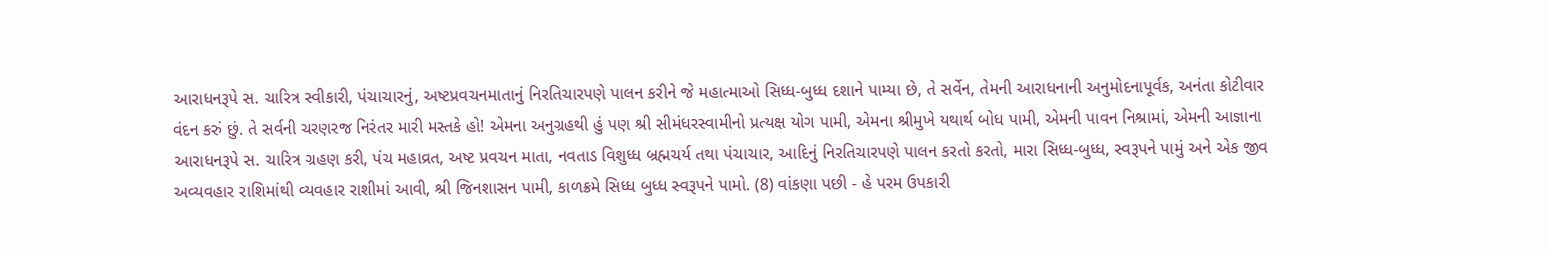આરાધનરૂપે સ. ચારિત્ર સ્વીકારી, પંચાચારનું, અષ્ટપ્રવચનમાતાનું નિરતિચારપણે પાલન કરીને જે મહાત્માઓ સિધ્ધ-બુધ્ધ દશાને પામ્યા છે, તે સર્વેન, તેમની આરાધનાની અનુમોદનાપૂર્વક, અનંતા કોટીવાર વંદન કરું છું. તે સર્વની ચરણરજ નિરંતર મારી મસ્તકે હો! એમના અનુગ્રહથી હું પણ શ્રી સીમંધરસ્વામીનો પ્રત્યક્ષ યોગ પામી, એમના શ્રીમુખે યથાર્થ બોધ પામી, એમની પાવન નિશ્રામાં, એમની આજ્ઞાના આરાધનરૂપે સ. ચારિત્ર ગ્રહણ કરી, પંચ મહાવ્રત, અષ્ટ પ્રવચન માતા, નવતાડ વિશુધ્ધ બ્રહ્મચર્ય તથા પંચાચાર, આદિનું નિરતિચારપણે પાલન કરતો કરતો, મારા સિધ્ધ-બુધ્ધ, સ્વરૂપને પામું અને એક જીવ અવ્યવહાર રાશિમાંથી વ્યવહાર રાશીમાં આવી, શ્રી જિનશાસન પામી, કાળક્રમે સિધ્ધ બુધ્ધ સ્વરૂપને પામો. (8) વાંકણા પછી - હે પરમ ઉપકારી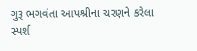ગુરૂ ભગવંતા આપશ્રીના ચરણને કરેલા સ્પર્શ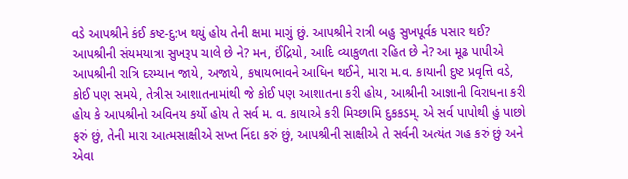વડે આપશ્રીને કંઈ કષ્ટ-દુ:ખ થયું હોય તેની ક્ષમા માગું છું. આપશ્રીને રાત્રી બહુ સુખપૂર્વક પસાર થઈ? આપશ્રીની સંયમયાત્રા સુખરૂપ ચાલે છે ને? મન, ઈંદ્રિયો, આદિ વ્યાકુળતા રહિત છે ને? આ મૂઢ પાપીએ આપશ્રીની રાત્રિ દરમ્યાન જાયે, અજાયે, કષાયભાવને આધિન થઈને, મારા મ.વ. કાયાની દુષ્ટ પ્રવૃત્તિ વડે, કોઈ પણ સમયે, તેત્રીસ આશાતનામાંથી જે કોઈ પણ આશાતના કરી હોય, આશ્રીની આજ્ઞાની વિરાધના કરી હોય કે આપશ્રીનો અવિનય કર્યો હોય તે સર્વ મ. વ. કાયાએ કરી મિચ્છામિ દુકકડમ્. એ સર્વ પાપોથી હું પાછો ફરું છું, તેની મારા આત્મસાક્ષીએ સખ્ત નિંદા કરું છું, આપશ્રીની સાક્ષીએ તે સર્વની અત્યંત ગહ કરું છું અને એવા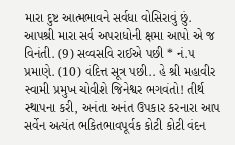મારા દુષ્ટ આત્મભાવને સર્વધા વોસિરાવું છું. આપશ્રી મારા સર્વ અપરાધોની ક્ષમા આપો એ જ વિનંતી. (9) સવ્વસવિ રાઈએ પછી * નં.૫ પ્રમાણે. (10) વંદિત્ત સૂત્ર પછી.. હે શ્રી મહાવીર સ્વામી પ્રમુખ ચોવીશે જિનેશ્વર ભગવંતો! તીર્થ સ્થાપના કરી, અનંતા અનંત ઉપકાર કરનારા આપ સર્વેન અત્યંત ભકિતભાવપૂર્વક કોટી કોટી વંદન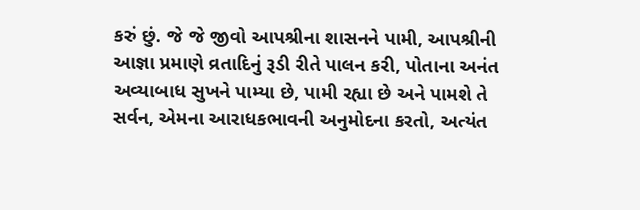કરું છું. જે જે જીવો આપશ્રીના શાસનને પામી, આપશ્રીની આજ્ઞા પ્રમાણે વ્રતાદિનું રૂડી રીતે પાલન કરી, પોતાના અનંત અવ્યાબાધ સુખને પામ્યા છે, પામી રહ્યા છે અને પામશે તે સર્વન, એમના આરાધકભાવની અનુમોદના કરતો, અત્યંત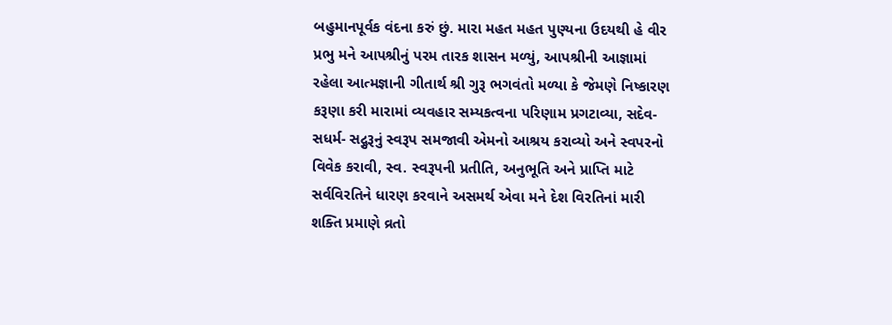બહુમાનપૂર્વક વંદના કરું છું. મારા મહત મહત પુણ્યના ઉદયથી હે વીર પ્રભુ મને આપશ્રીનું પરમ તારક શાસન મળ્યું, આપશ્રીની આજ્ઞામાં રહેલા આત્મજ્ઞાની ગીતાર્થ શ્રી ગુરૂ ભગવંતો મળ્યા કે જેમણે નિષ્કારણ કરૂણા કરી મારામાં વ્યવહાર સમ્યકત્વના પરિણામ પ્રગટાવ્યા, સદેવ- સધર્મ- સદ્ગુરૂનું સ્વરૂપ સમજાવી એમનો આશ્રય કરાવ્યો અને સ્વપરનો વિવેક કરાવી, સ્વ. સ્વરૂપની પ્રતીતિ, અનુભૂતિ અને પ્રાપ્તિ માટે સર્વવિરતિને ધારણ કરવાને અસમર્થ એવા મને દેશ વિરતિનાં મારી શક્તિ પ્રમાણે વ્રતો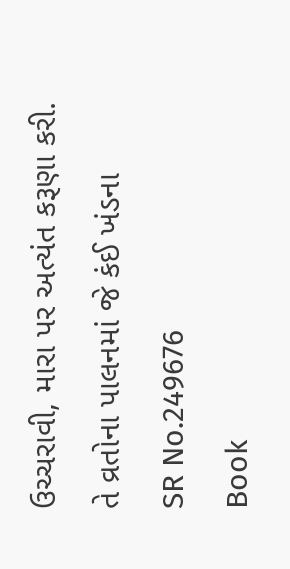ઉચ્ચરાવી, મારા પર અત્યંત કરૂણા કરી. તે વ્રતોના પાલનમાં જે કંઈ ખંડના
SR No.249676
Book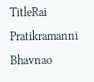TitleRai Pratikramanni Bhavnao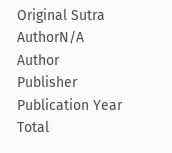Original Sutra AuthorN/A
Author
Publisher
Publication Year
Total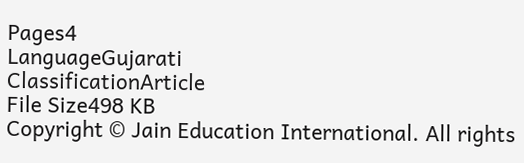Pages4
LanguageGujarati
ClassificationArticle
File Size498 KB
Copyright © Jain Education International. All rights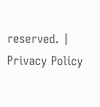reserved. | Privacy Policy